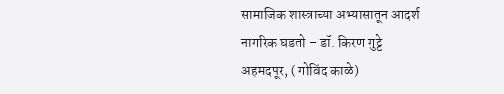सामाजिक शास्त्राच्या अभ्यासातून आदर्श नागरिक घडतो – डॉ. किरण गुट्टे
अहमदपूर, ( गोविंद काळे)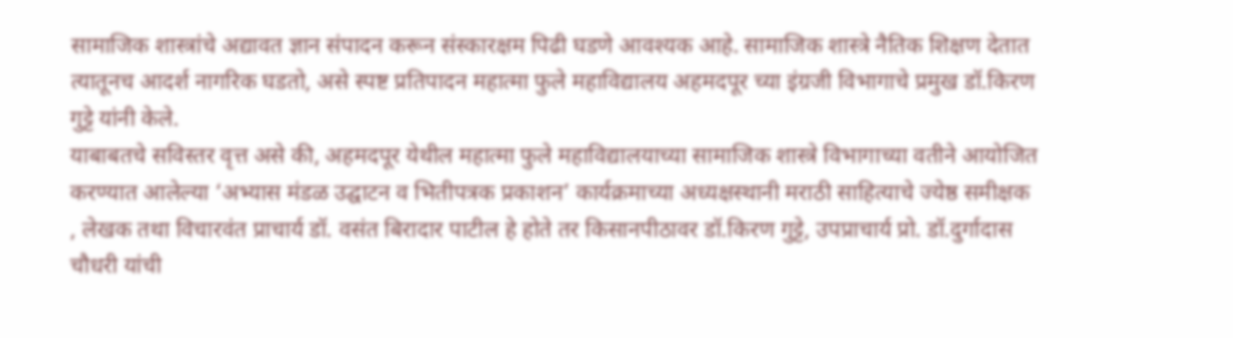सामाजिक शास्त्रांचे अद्यावत ज्ञान संपादन करून संस्कारक्षम पिढी घडणे आवश्यक आहे. सामाजिक शास्त्रे नैतिक शिक्षण देतात त्यातूनच आदर्श नागरिक घडतो, असे स्पष्ट प्रतिपादन महात्मा फुले महाविद्यालय अहमदपूर च्या इंग्रजी विभागाचे प्रमुख डॉ.किरण गुट्टे यांनी केले.
याबाबतचे सविस्तर वृत्त असे की, अहमदपूर येथील महात्मा फुले महाविद्यालयाच्या सामाजिक शास्त्रे विभागाच्या वतीने आयोजित करण्यात आलेल्या ‘अभ्यास मंडळ उद्घाटन व भितीपत्रक प्रकाशन’ कार्यक्रमाच्या अध्यक्षस्थानी मराठी साहित्याचे ज्येष्ठ समीक्षक , लेखक तथा विचारवंत प्राचार्य डॉ. वसंत बिरादार पाटील हे होते तर किसानपीठावर डॉ.किरण गुट्टे, उपप्राचार्य प्रो. डॉ.दुर्गादास चौधरी यांची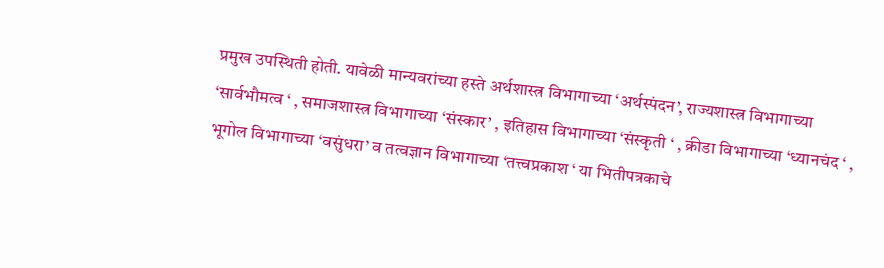प्रमुख उपस्थिती होती. यावेळी मान्यवरांच्या हस्ते अर्थशास्त्र विभागाच्या ‘अर्थस्पंदन’, राज्यशास्त्र विभागाच्या ‘सार्वभौमत्व ‘ , समाजशास्त्र विभागाच्या ‘संस्कार’ , इतिहास विभागाच्या ‘संस्कृती ‘ , क्रीडा विभागाच्या ‘ध्यानचंद ‘ , भूगोल विभागाच्या ‘वसुंधरा’ व तत्वज्ञान विभागाच्या ‘तत्त्वप्रकाश ‘ या भितीपत्रकाचे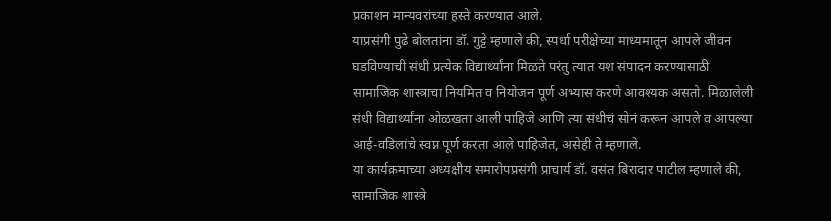प्रकाशन मान्यवरांच्या हस्ते करण्यात आले.
याप्रसंगी पुढे बोलतांना डॉ. गुट्टे म्हणाले की, स्पर्धा परीक्षेच्या माध्यमातून आपले जीवन घडविण्याची संधी प्रत्येक विद्यार्थ्यांना मिळते परंतु त्यात यश संपादन करण्यासाठी सामाजिक शास्त्राचा नियमित व नियोजन पूर्ण अभ्यास करणे आवश्यक असतो. मिळालेली संधी विद्यार्थ्यांना ओळखता आली पाहिजे आणि त्या संधीचं सोनं करून आपले व आपल्या आई-वडिलांचे स्वप्न पूर्ण करता आले पाहिजेत, असेही ते म्हणाले.
या कार्यक्रमाच्या अध्यक्षीय समारोपप्रसंगी प्राचार्य डॉ. वसंत बिरादार पाटील म्हणाले की, सामाजिक शास्त्रे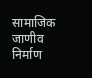सामाजिक जाणीव निर्माण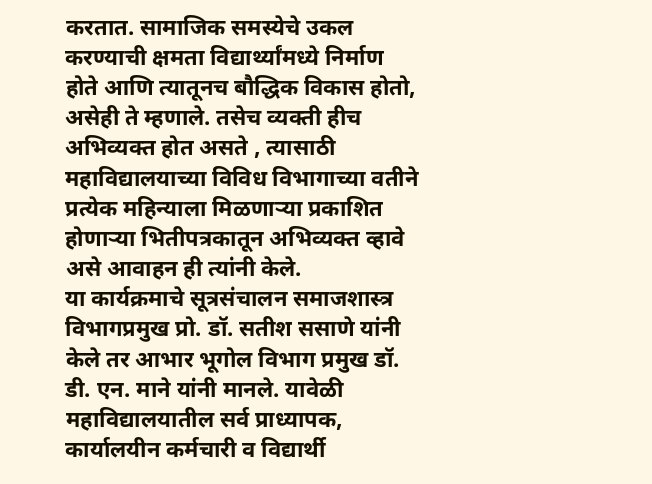करतात. सामाजिक समस्येचे उकल करण्याची क्षमता विद्यार्थ्यांमध्ये निर्माण होते आणि त्यातूनच बौद्धिक विकास होतो, असेही ते म्हणाले. तसेच व्यक्ती हीच अभिव्यक्त होत असते , त्यासाठी महाविद्यालयाच्या विविध विभागाच्या वतीने प्रत्येक महिन्याला मिळणाऱ्या प्रकाशित होणाऱ्या भितीपत्रकातून अभिव्यक्त व्हावे असे आवाहन ही त्यांनी केले.
या कार्यक्रमाचे सूत्रसंचालन समाजशास्त्र विभागप्रमुख प्रो. डॉ. सतीश ससाणे यांनी केले तर आभार भूगोल विभाग प्रमुख डॉ. डी. एन. माने यांनी मानले. यावेळी महाविद्यालयातील सर्व प्राध्यापक, कार्यालयीन कर्मचारी व विद्यार्थी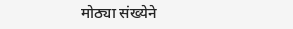मोठ्या संख्येने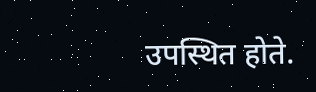उपस्थित होते.